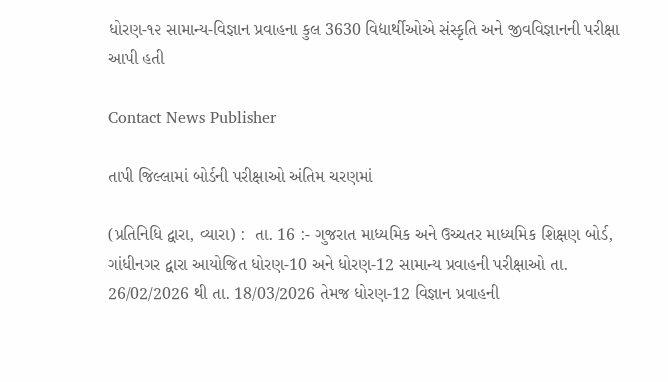ધોરણ-૧૨ સામાન્ય-વિજ્ઞાન પ્રવાહના કુલ 3630 વિદ્યાર્થીઓએ સંસ્કૃતિ અને જીવવિજ્ઞાનની પરીક્ષા આપી હતી

Contact News Publisher

તાપી જિલ્લામાં બોર્ડની પરીક્ષાઓ અંતિમ ચરણમાં

(પ્રતિનિધિ દ્વારા, વ્યારા) :  તા. 16 :- ગુજરાત માધ્યમિક અને ઉચ્ચતર માધ્યમિક શિક્ષણ બોર્ડ, ગાંધીનગર દ્વારા આયોજિત ધોરણ-10 અને ધોરણ-12 સામાન્ય પ્રવાહની પરીક્ષાઓ તા. 26/02/2026 થી તા. 18/03/2026 તેમજ ધોરણ-12 વિજ્ઞાન પ્રવાહની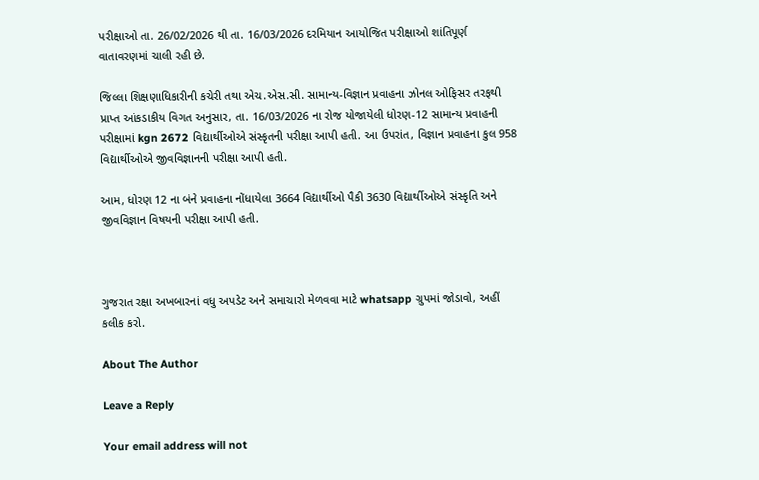પરીક્ષાઓ તા. 26/02/2026 થી તા. 16/03/2026 દરમિયાન આયોજિત પરીક્ષાઓ શાંતિપૂર્ણ વાતાવરણમાં ચાલી રહી છે.

જિલ્લા શિક્ષણાધિકારીની કચેરી તથા એચ.એસ.સી. સામાન્ય-વિજ્ઞાન પ્રવાહના ઝોનલ ઓફિસર તરફથી પ્રાપ્ત આંકડાકીય વિગત અનુસાર, તા. 16/03/2026 ના રોજ યોજાયેલી ધોરણ-12 સામાન્ય પ્રવાહની પરીક્ષામાં kgn 2672 વિદ્યાર્થીઓએ સંસ્કૃતની પરીક્ષા આપી હતી. આ ઉપરાંત, વિજ્ઞાન પ્રવાહના કુલ 958 વિદ્યાર્થીઓએ જીવવિજ્ઞાનની પરીક્ષા આપી હતી.

આમ, ધોરણ 12 ના બંને પ્રવાહના નોંધાયેલા 3664 વિદ્યાર્થીઓ પૈકી 3630 વિદ્યાર્થીઓએ સંસ્કૃતિ અને જીવવિજ્ઞાન વિષયની પરીક્ષા આપી હતી.



ગુજરાત રક્ષા અખબારનાં વધુ અપડેટ અને સમાચારો મેળવવા માટે whatsapp ગ્રુપમાં જોડાવો, અહીં કલીક કરો.

About The Author

Leave a Reply

Your email address will not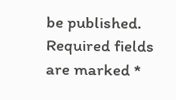be published. Required fields are marked *